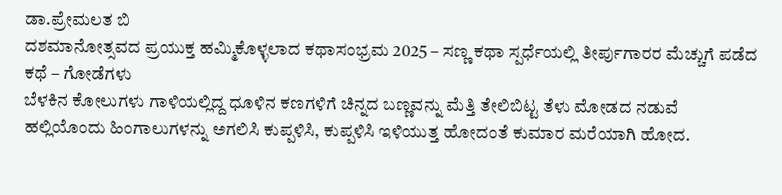ಡಾ.ಪ್ರೇಮಲತ ಬಿ
ದಶಮಾನೋತ್ಸವದ ಪ್ರಯುಕ್ತ ಹಮ್ಮಿಕೊಳ್ಳಲಾದ ಕಥಾಸಂಭ್ರಮ 2025 – ಸಣ್ಣ ಕಥಾ ಸ್ಪರ್ಧೆಯಲ್ಲಿ ತೀರ್ಪುಗಾರರ ಮೆಚ್ಚುಗೆ ಪಡೆದ ಕಥೆ – ಗೋಡೆಗಳು
ಬೆಳಕಿನ ಕೋಲುಗಳು ಗಾಳಿಯಲ್ಲಿದ್ದ ಧೂಳಿನ ಕಣಗಳಿಗೆ ಚಿನ್ನದ ಬಣ್ಣವನ್ನು ಮೆತ್ತಿ ತೇಲಿಬಿಟ್ಟ ತೆಳು ಮೋಡದ ನಡುವೆ ಹಲ್ಲಿಯೊಂದು ಹಿಂಗಾಲುಗಳನ್ನು ಅಗಲಿಸಿ ಕುಪ್ಪಳಿಸಿ, ಕುಪ್ಪಳಿಸಿ ಇಳಿಯುತ್ತ ಹೋದಂತೆ ಕುಮಾರ ಮರೆಯಾಗಿ ಹೋದ.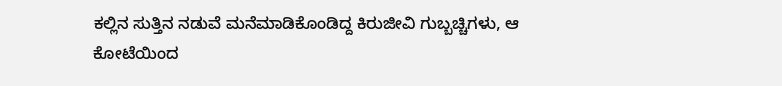ಕಲ್ಲಿನ ಸುತ್ತಿನ ನಡುವೆ ಮನೆಮಾಡಿಕೊಂಡಿದ್ದ ಕಿರುಜೀವಿ ಗುಬ್ಬಚ್ಚಿಗಳು, ಆ ಕೋಟೆಯಿಂದ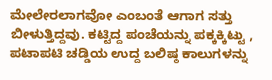ಮೇಲೇರಲಾಗವೋ ಎಂಬಂತೆ ಆಗಾಗ ಸತ್ತು ಬೀಳುತ್ತಿದ್ದವು. ಕಟ್ಟಿದ್ದ ಪಂಚೆಯನ್ನು ಪಕ್ಕಕ್ಕಿಟ್ಟು , ಪಟಾಪಟಿ ಚಡ್ಡಿಯ ಉದ್ದ ಬಲಿಷ್ಠ ಕಾಲುಗಳನ್ನು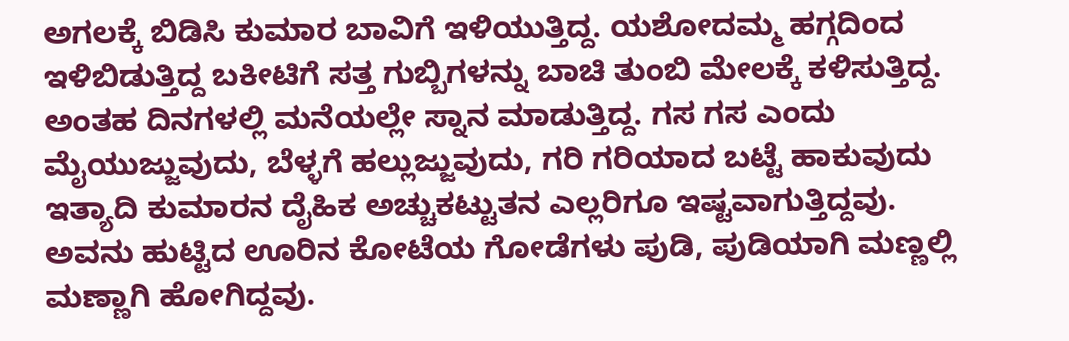ಅಗಲಕ್ಕೆ ಬಿಡಿಸಿ ಕುಮಾರ ಬಾವಿಗೆ ಇಳಿಯುತ್ತಿದ್ದ. ಯಶೋದಮ್ಮ ಹಗ್ಗದಿಂದ ಇಳಿಬಿಡುತ್ತಿದ್ದ ಬಕೀಟಿಗೆ ಸತ್ತ ಗುಬ್ಬಿಗಳನ್ನು ಬಾಚಿ ತುಂಬಿ ಮೇಲಕ್ಕೆ ಕಳಿಸುತ್ತಿದ್ದ. ಅಂತಹ ದಿನಗಳಲ್ಲಿ ಮನೆಯಲ್ಲೇ ಸ್ನಾನ ಮಾಡುತ್ತಿದ್ದ. ಗಸ ಗಸ ಎಂದು ಮೈಯುಜ್ಜುವುದು, ಬೆಳ್ಳಗೆ ಹಲ್ಲುಜ್ಜುವುದು, ಗರಿ ಗರಿಯಾದ ಬಟ್ಟೆ ಹಾಕುವುದು ಇತ್ಯಾದಿ ಕುಮಾರನ ದೈಹಿಕ ಅಚ್ಚುಕಟ್ಟುತನ ಎಲ್ಲರಿಗೂ ಇಷ್ಟವಾಗುತ್ತಿದ್ದವು.
ಅವನು ಹುಟ್ಟಿದ ಊರಿನ ಕೋಟೆಯ ಗೋಡೆಗಳು ಪುಡಿ, ಪುಡಿಯಾಗಿ ಮಣ್ಣಲ್ಲಿ ಮಣ್ಣಾಗಿ ಹೋಗಿದ್ದವು.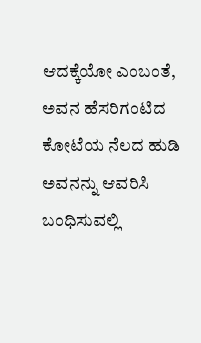ಆದಕ್ಕೆಯೋ ಎಂಬಂತೆ, ಅವನ ಹೆಸರಿಗಂಟಿದ ಕೋಟೆಯ ನೆಲದ ಹುಡಿ ಅವನನ್ನು ಆವರಿಸಿ ಬಂಧಿಸುವಲ್ಲಿ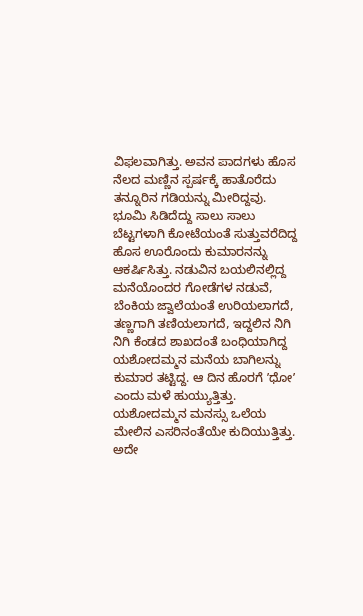ವಿಫಲವಾಗಿತ್ತು. ಅವನ ಪಾದಗಳು ಹೊಸ ನೆಲದ ಮಣ್ಣಿನ ಸ್ಪರ್ಷಕ್ಕೆ ಹಾತೊರೆದು ತನ್ನೂರಿನ ಗಡಿಯನ್ನು ಮೀರಿದ್ದವು.
ಭೂಮಿ ಸಿಡಿದೆದ್ದು ಸಾಲು ಸಾಲು ಬೆಟ್ಟಗಳಾಗಿ ಕೋಟೆಯಂತೆ ಸುತ್ತುವರೆದಿದ್ದ ಹೊಸ ಊರೊಂದು ಕುಮಾರನನ್ನು ಆಕರ್ಷಿಸಿತ್ತು. ನಡುವಿನ ಬಯಲಿನಲ್ಲಿದ್ದ ಮನೆಯೊಂದರ ಗೋಡೆಗಳ ನಡುವೆ, ಬೆಂಕಿಯ ಜ್ವಾಲೆಯಂತೆ ಉರಿಯಲಾಗದೆ, ತಣ್ಣಗಾಗಿ ತಣಿಯಲಾಗದೆ, ಇದ್ದಲಿನ ನಿಗಿ ನಿಗಿ ಕೆಂಡದ ಶಾಖದಂತೆ ಬಂಧಿಯಾಗಿದ್ದ ಯಶೋದಮ್ಮನ ಮನೆಯ ಬಾಗಿಲನ್ನು ಕುಮಾರ ತಟ್ಟಿದ್ದ. ಆ ದಿನ ಹೊರಗೆ ʼಧೋʼ ಎಂದು ಮಳೆ ಹುಯ್ಯುತ್ತಿತ್ತು. ಯಶೋದಮ್ಮನ ಮನಸ್ಸು ಒಲೆಯ ಮೇಲಿನ ಎಸರಿನಂತೆಯೇ ಕುದಿಯುತ್ತಿತ್ತು. ಅದೇ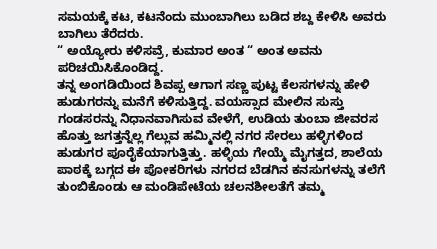ಸಮಯಕ್ಕೆ ಕಟ, ಕಟನೆಂದು ಮುಂಬಾಗಿಲು ಬಡಿದ ಶಬ್ದ ಕೇಳಿಸಿ ಅವರು ಬಾಗಿಲು ತೆರೆದರು.
“ ಅಯ್ಯೋರು ಕಳಿಸವ್ರೆ, ಕುಮಾರ ಅಂತ “ ಅಂತ ಅವನು ಪರಿಚಯಿಸಿಕೊಂಡಿದ್ದ.
ತನ್ನ ಅಂಗಡಿಯಿಂದ ಶಿವಪ್ಪ ಆಗಾಗ ಸಣ್ಣ ಪುಟ್ಟ ಕೆಲಸಗಳನ್ನು ಹೇಳಿ ಹುಡುಗರನ್ನು ಮನೆಗೆ ಕಳಿಸುತ್ತಿದ್ದ. ವಯಸ್ಸಾದ ಮೇಲಿನ ಸುಸ್ತು ಗಂಡಸರನ್ನು ನಿಧಾನವಾಗಿಸುವ ವೇಳೆಗೆ, ಉಡಿಯ ತುಂಬಾ ಜೀವರಸ ಹೊತ್ತು ಜಗತ್ತನ್ನೆಲ್ಲ ಗೆಲ್ಲುವ ಹಮ್ಮಿನಲ್ಲಿ ನಗರ ಸೇರಲು ಹಳ್ಳಿಗಳಿಂದ ಹುಡುಗರ ಪೂರೈಕೆಯಾಗುತ್ತಿತ್ತು. ಹಳ್ಳಿಯ ಗೇಯ್ಮೆ ಮೈಗತ್ತದ, ಶಾಲೆಯ ಪಾಠಕ್ಕೆ ಬಗ್ಗದ ಈ ಪೋಕರಿಗಳು ನಗರದ ಬೆಡಗಿನ ಕನಸುಗಳನ್ನು ತಲೆಗೆ ತುಂಬಿಕೊಂಡು ಆ ಮಂಡಿಪೇಟೆಯ ಚಲನಶೀಲತೆಗೆ ತಮ್ಮ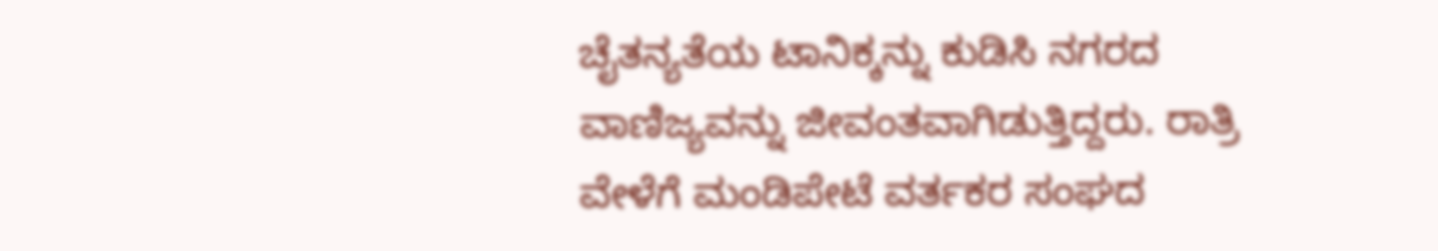ಚೈತನ್ಯತೆಯ ಟಾನಿಕ್ಕನ್ನು ಕುಡಿಸಿ ನಗರದ ವಾಣಿಜ್ಯವನ್ನು ಜೀವಂತವಾಗಿಡುತ್ತಿದ್ದರು. ರಾತ್ರಿ ವೇಳೆಗೆ ಮಂಡಿಪೇಟೆ ವರ್ತಕರ ಸಂಘದ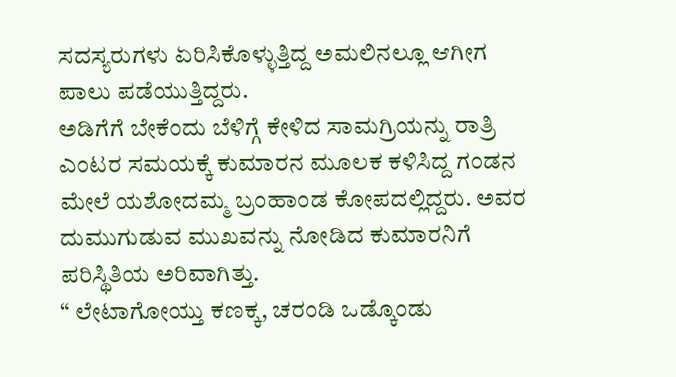ಸದಸ್ಯರುಗಳು ಏರಿಸಿಕೊಳ್ಳುತ್ತಿದ್ದ ಅಮಲಿನಲ್ಲೂ ಆಗೀಗ ಪಾಲು ಪಡೆಯುತ್ತಿದ್ದರು.
ಅಡಿಗೆಗೆ ಬೇಕೆಂದು ಬೆಳಿಗ್ಗೆ ಕೇಳಿದ ಸಾಮಗ್ರಿಯನ್ನು ರಾತ್ರಿ ಎಂಟರ ಸಮಯಕ್ಕೆ ಕುಮಾರನ ಮೂಲಕ ಕಳಿಸಿದ್ದ ಗಂಡನ ಮೇಲೆ ಯಶೋದಮ್ಮ ಬ್ರಂಹಾಂಡ ಕೋಪದಲ್ಲಿದ್ದರು. ಅವರ ದುಮುಗುಡುವ ಮುಖವನ್ನು ನೋಡಿದ ಕುಮಾರನಿಗೆ ಪರಿಸ್ಥಿತಿಯ ಅರಿವಾಗಿತ್ತು.
“ ಲೇಟಾಗೋಯ್ತು ಕಣಕ್ಕ, ಚರಂಡಿ ಒಡ್ಕೊಂಡು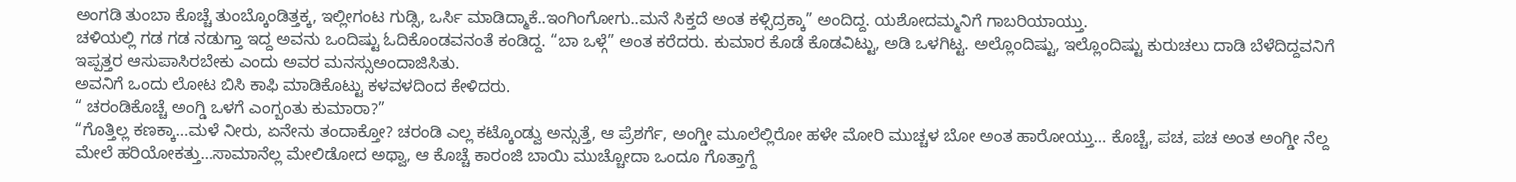ಅಂಗಡಿ ತುಂಬಾ ಕೊಚ್ಚೆ ತುಂಬ್ಕೊಂಡಿತ್ತಕ್ಕ, ಇಲ್ಲೀಗಂಟ ಗುಡ್ಸಿ, ಒರ್ಸಿ ಮಾಡಿದ್ಮಾಕೆ..ಇಂಗಿಂಗೋಗು..ಮನೆ ಸಿಕ್ತದೆ ಅಂತ ಕಳ್ಸಿದ್ರಕ್ಕಾ” ಅಂದಿದ್ದ. ಯಶೋದಮ್ಮನಿಗೆ ಗಾಬರಿಯಾಯ್ತು.
ಚಳಿಯಲ್ಲಿ ಗಡ ಗಡ ನಡುಗ್ತಾ ಇದ್ದ ಅವನು ಒಂದಿಷ್ಟು ಓದಿಕೊಂಡವನಂತೆ ಕಂಡಿದ್ದ. “ಬಾ ಒಳ್ಗೆ” ಅಂತ ಕರೆದರು. ಕುಮಾರ ಕೊಡೆ ಕೊಡವಿಟ್ಟು, ಅಡಿ ಒಳಗಿಟ್ಟ. ಅಲ್ಲೊಂದಿಷ್ಟು, ಇಲ್ಲೊಂದಿಷ್ಟು ಕುರುಚಲು ದಾಡಿ ಬೆಳೆದಿದ್ದವನಿಗೆ ಇಪ್ಪತ್ತರ ಆಸುಪಾಸಿರಬೇಕು ಎಂದು ಅವರ ಮನಸ್ಸುಅಂದಾಜಿಸಿತು.
ಅವನಿಗೆ ಒಂದು ಲೋಟ ಬಿಸಿ ಕಾಫಿ ಮಾಡಿಕೊಟ್ಟು ಕಳವಳದಿಂದ ಕೇಳಿದರು.
“ ಚರಂಡಿಕೊಚ್ಚೆ ಅಂಗ್ಡಿ ಒಳಗೆ ಎಂಗ್ಬಂತು ಕುಮಾರಾ?”
“ಗೊತ್ತಿಲ್ಲ ಕಣಕ್ಕಾ…ಮಳೆ ನೀರು, ಏನೇನು ತಂದಾಕ್ತೋ? ಚರಂಡಿ ಎಲ್ಲ ಕಟ್ಕೊಂಡ್ವು ಅನ್ಸುತ್ತೆ, ಆ ಪ್ರೆಶರ್ಗೆ, ಅಂಗ್ಡೀ ಮೂಲೆಲ್ಲಿರೋ ಹಳೇ ಮೋರಿ ಮುಚ್ಚಳ ಬೋ ಅಂತ ಹಾರೋಯ್ತು… ಕೊಚ್ಚೆ, ಪಚ, ಪಚ ಅಂತ ಅಂಗ್ಡೀ ನೆಲ್ದ ಮೇಲೆ ಹರಿಯೋಕತ್ತು…ಸಾಮಾನೆಲ್ಲ ಮೇಲಿಡೋದ ಅಥ್ವಾ, ಆ ಕೊಚ್ಚೆ ಕಾರಂಜಿ ಬಾಯಿ ಮುಚ್ಚೋದಾ ಒಂದೂ ಗೊತ್ತಾಗ್ದೆ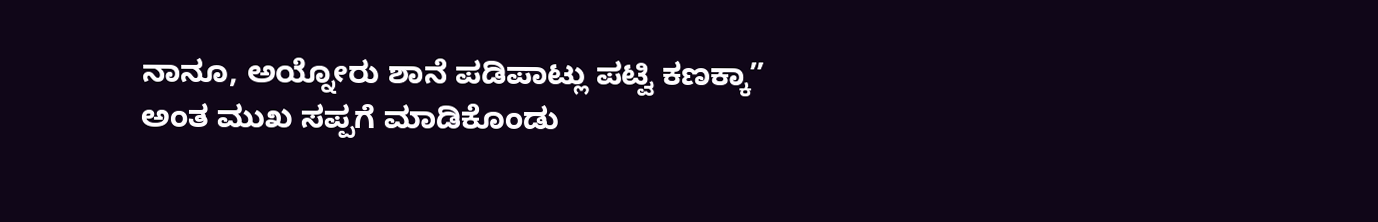ನಾನೂ, ಅಯ್ನೋರು ಶಾನೆ ಪಡಿಪಾಟ್ಲು ಪಟ್ವಿ ಕಣಕ್ಕಾ” ಅಂತ ಮುಖ ಸಪ್ಪಗೆ ಮಾಡಿಕೊಂಡು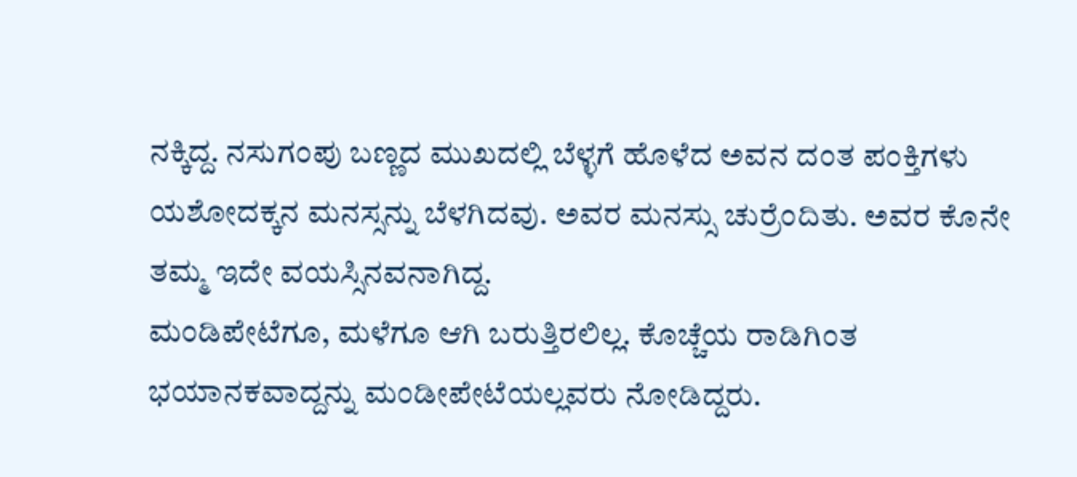ನಕ್ಕಿದ್ದ. ನಸುಗಂಪು ಬಣ್ಣದ ಮುಖದಲ್ಲಿ ಬೆಳ್ಳಗೆ ಹೊಳೆದ ಅವನ ದಂತ ಪಂಕ್ತಿಗಳು ಯಶೋದಕ್ಕನ ಮನಸ್ಸನ್ನು ಬೆಳಗಿದವು. ಅವರ ಮನಸ್ಸು ಚುರ್ರೆಂದಿತು. ಅವರ ಕೊನೇ ತಮ್ಮ ಇದೇ ವಯಸ್ಸಿನವನಾಗಿದ್ದ.
ಮಂಡಿಪೇಟೆಗೂ, ಮಳೆಗೂ ಆಗಿ ಬರುತ್ತಿರಲಿಲ್ಲ. ಕೊಚ್ಚೆಯ ರಾಡಿಗಿಂತ ಭಯಾನಕವಾದ್ದನ್ನು ಮಂಡೀಪೇಟೆಯಲ್ಲವರು ನೋಡಿದ್ದರು.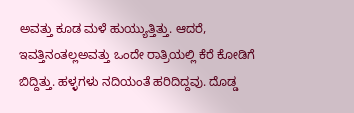ಅವತ್ತು ಕೂಡ ಮಳೆ ಹುಯ್ಯುತ್ತಿತ್ತು. ಆದರೆ, ಇವತ್ತಿನಂತಲ್ಲಅವತ್ತು ಒಂದೇ ರಾತ್ರಿಯಲ್ಲಿ ಕೆರೆ ಕೋಡಿಗೆ ಬಿದ್ದಿತ್ತು. ಹಳ್ಳಗಳು ನದಿಯಂತೆ ಹರಿದಿದ್ದವು. ದೊಡ್ಡ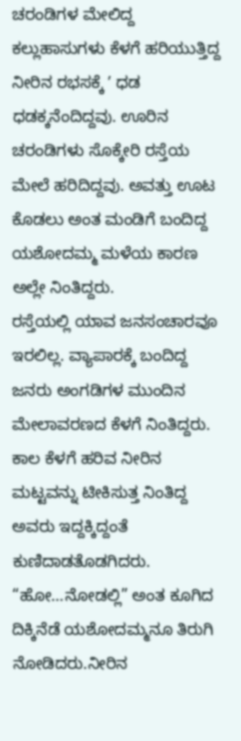ಚರಂಡಿಗಳ ಮೇಲಿದ್ದ ಕಲ್ಲುಹಾಸುಗಳು ಕೆಳಗೆ ಹರಿಯುತ್ತಿದ್ದ ನೀರಿನ ರಭಸಕ್ಕೆ ʼ ಧಡ ಧಡಕ್ಕನೆಂದಿದ್ದವು. ಊರಿನ ಚರಂಡಿಗಳು ಸೊಕ್ಕೇರಿ ರಸ್ತೆಯ ಮೇಲೆ ಹರಿದಿದ್ದವು. ಅವತ್ತು ಊಟ ಕೊಡಲು ಅಂತ ಮಂಡಿಗೆ ಬಂದಿದ್ದ ಯಶೋದಮ್ಮ ಮಳೆಯ ಕಾರಣ ಅಲ್ಲೇ ನಿಂತಿದ್ದರು.
ರಸ್ತೆಯಲ್ಲಿ ಯಾವ ಜನಸಂಚಾರವೂ ಇರಲಿಲ್ಲ. ವ್ಯಾಪಾರಕ್ಕೆ ಬಂದಿದ್ದ ಜನರು ಅಂಗಡಿಗಳ ಮುಂದಿನ ಮೇಲಾವರಣದ ಕೆಳಗೆ ನಿಂತಿದ್ದರು. ಕಾಲ ಕೆಳಗೆ ಹರಿವ ನೀರಿನ ಮಟ್ಟವನ್ನು ಟೀಕಿಸುತ್ತ ನಿಂತಿದ್ದ ಅವರು ಇದ್ದಕ್ಕಿದ್ದಂತೆ ಕುಣಿದಾಡತೊಡಗಿದರು.
“ಹೋ…ನೋಡಲ್ಲಿ” ಅಂತ ಕೂಗಿದ ದಿಕ್ಕಿನೆಡೆ ಯಶೋದಮ್ಮನೂ ತಿರುಗಿ ನೋಡಿದರು.ನೀರಿನ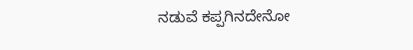ನಡುವೆ ಕಪ್ಪಗಿನದೇನೋ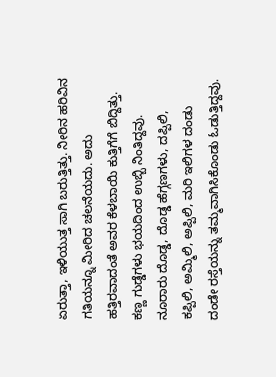ಏರುತ್ತಾ, ಇಳಿಯುತ್ತ ಸಾಗಿ ಬರುತ್ತಿತ್ತು. ನೀರಿನ ಹರಿವಿನ ಗತಿಯನ್ನೂ ಮೀರಿದ ಚಲನೆಯದು. ಅದು ಹತ್ತಿರವಾದಂತೆ ಅವರ ಕೆಳಬಾಯಿ ಕುತ್ತಿಗೆಗೆ ಬಿದ್ದಿತ್ತು. ಕಣ್ಣ ಗುಡ್ಡೆಗಳು ಭಯದಿಂದ ಉಬ್ಬಿ ನಿಂತಿದ್ದವು.
ನೂರಾರು ದೊಡ್ಡ, ದೊಡ್ಡ ಹೆಗ್ಗಣಗಳು, ದಪ್ಪಿಲಿ, ಕಪ್ಪಿಲಿ, ಅಮ್ಮಿಲಿ, ಅಪ್ಪಿಲಿ, ಮರಿ ಇಲಿಗಳ ದಂಡು ದಂಡೇ ರಸ್ತೆಯನ್ನು ತಮ್ಮವಾಗಿಸಿಕೊಂಡು ಓಡುತ್ತಿದ್ದವು.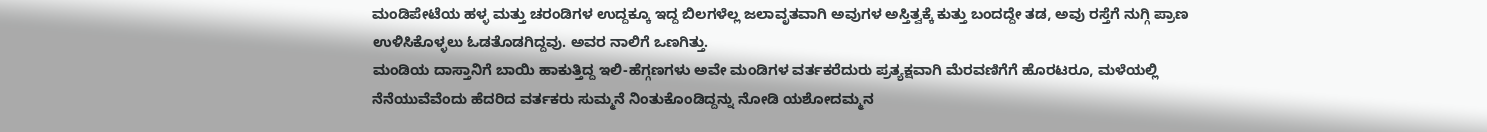ಮಂಡಿಪೇಟೆಯ ಹಳ್ಳ ಮತ್ತು ಚರಂಡಿಗಳ ಉದ್ದಕ್ಕೂ ಇದ್ದ ಬಿಲಗಳೆಲ್ಲ ಜಲಾವೃತವಾಗಿ ಅವುಗಳ ಅಸ್ತಿತ್ವಕ್ಕೆ ಕುತ್ತು ಬಂದದ್ದೇ ತಡ, ಅವು ರಸ್ತೆಗೆ ನುಗ್ಗಿ ಪ್ರಾಣ ಉಳಿಸಿಕೊಳ್ಳಲು ಓಡತೊಡಗಿದ್ದವು. ಅವರ ನಾಲಿಗೆ ಒಣಗಿತ್ತು.
ಮಂಡಿಯ ದಾಸ್ತಾನಿಗೆ ಬಾಯಿ ಹಾಕುತ್ತಿದ್ದ ಇಲಿ-ಹೆಗ್ಗಣಗಳು ಅವೇ ಮಂಡಿಗಳ ವರ್ತಕರೆದುರು ಪ್ರತ್ಯಕ್ಷವಾಗಿ ಮೆರವಣಿಗೆಗೆ ಹೊರಟರೂ, ಮಳೆಯಲ್ಲಿ ನೆನೆಯುವೆವೆಂದು ಹೆದರಿದ ವರ್ತಕರು ಸುಮ್ಮನೆ ನಿಂತುಕೊಂಡಿದ್ದನ್ನು ನೋಡಿ ಯಶೋದಮ್ಮನ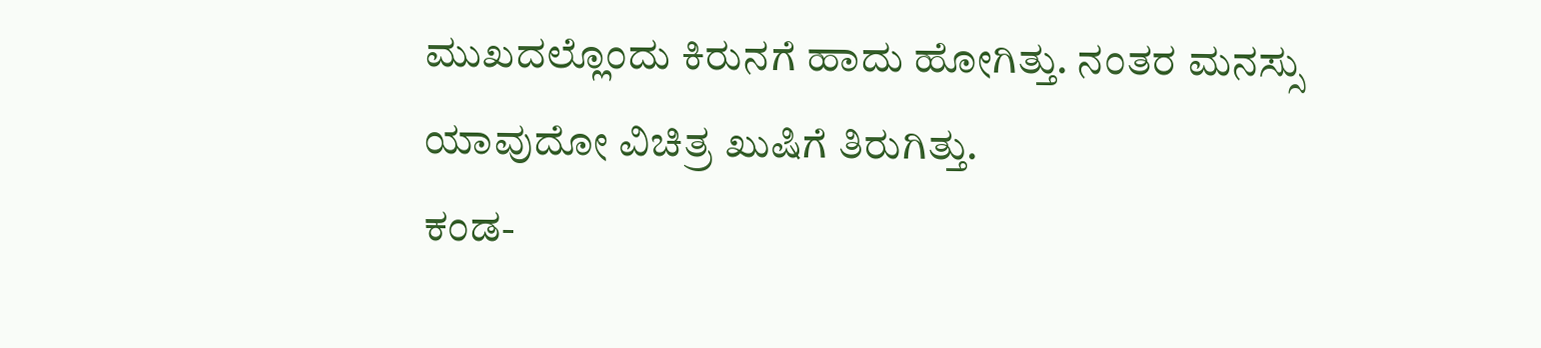ಮುಖದಲ್ಲೊಂದು ಕಿರುನಗೆ ಹಾದು ಹೋಗಿತ್ತು. ನಂತರ ಮನಸ್ಸು ಯಾವುದೋ ವಿಚಿತ್ರ ಖುಷಿಗೆ ತಿರುಗಿತ್ತು.
ಕಂಡ-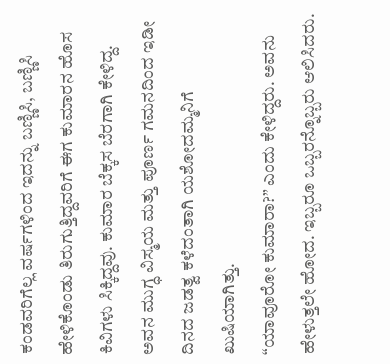ಕಂಡವರಿಗೆಲ್ಲ ವರ್ಷಗಳಿಂದ ಇದನ್ನು ಬಣ್ಣಿಸಿ, ಬಣ್ಣಿಸಿ ಹೇಳಿಕೊಂಡು ತಿರುಗುತ್ತಿದ್ದವರಿಗೆ ಈಗ ಕುಮಾರನ ಹೊಸ ಕಿವಿಗಳು ಸಿಕ್ಕಿದ್ದವು. ಕುಮಾರ ಬೆಕ್ಕಸ ಬೆರಗಾಗಿ ಕೇಳಿದ್ದ. ಅವನ ಮುಗ್ಧ ವಿಸ್ಮಯ ಮತ್ತು ಪೂರ್ಣ ಗಮನದಿಂದ ಇಡೀ ದಿನದ ಜಡತ್ವ ಕಳೆದಂತಾಗಿ ಯಶೋದಮ್ಮನಿಗೆ ಖುಷಿಯಾಗಿತ್ತು.
“ಯಾವೂರೋ ಕುಮಾರಾ?” ಎಂದು ಕೇಳಿದ್ದರು. ಅವನು ಹೇಳುತ್ತಲೇ ಹೋದ. ಇಬ್ಬರೂ ಒಬ್ಬರನ್ನೊಬ್ಬರು ಆಲಿಸಿದರು.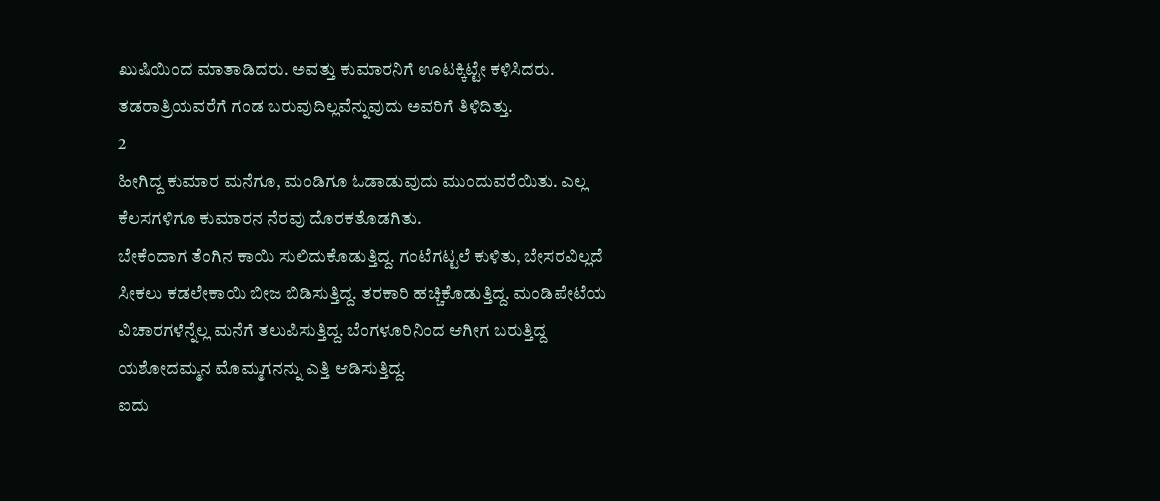ಖುಷಿಯಿಂದ ಮಾತಾಡಿದರು. ಅವತ್ತು ಕುಮಾರನಿಗೆ ಊಟಕ್ಕಿಟ್ಟೇ ಕಳಿಸಿದರು. ತಡರಾತ್ರಿಯವರೆಗೆ ಗಂಡ ಬರುವುದಿಲ್ಲವೆನ್ನುವುದು ಅವರಿಗೆ ತಿಳಿದಿತ್ತು.
2
ಹೀಗಿದ್ದ ಕುಮಾರ ಮನೆಗೂ, ಮಂಡಿಗೂ ಓಡಾಡುವುದು ಮುಂದುವರೆಯಿತು. ಎಲ್ಲ ಕೆಲಸಗಳಿಗೂ ಕುಮಾರನ ನೆರವು ದೊರಕತೊಡಗಿತು.
ಬೇಕೆಂದಾಗ ತೆಂಗಿನ ಕಾಯಿ ಸುಲಿದುಕೊಡುತ್ತಿದ್ದ. ಗಂಟೆಗಟ್ಟಲೆ ಕುಳಿತು, ಬೇಸರವಿಲ್ಲದೆ ಸೀಕಲು ಕಡಲೇಕಾಯಿ ಬೀಜ ಬಿಡಿಸುತ್ತಿದ್ದ. ತರಕಾರಿ ಹಚ್ಚಿಕೊಡುತ್ತಿದ್ದ. ಮಂಡಿಪೇಟೆಯ ವಿಚಾರಗಳೆನ್ನೆಲ್ಲ ಮನೆಗೆ ತಲುಪಿಸುತ್ತಿದ್ದ. ಬೆಂಗಳೂರಿನಿಂದ ಆಗೀಗ ಬರುತ್ತಿದ್ದ ಯಶೋದಮ್ಮನ ಮೊಮ್ಮಗನನ್ನು ಎತ್ತಿ ಆಡಿಸುತ್ತಿದ್ದ.
ಐದು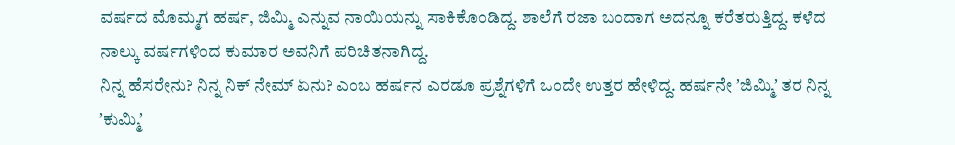ವರ್ಷದ ಮೊಮ್ಮಗ ಹರ್ಷ, ಜಿಮ್ಮಿ ಎನ್ನುವ ನಾಯಿಯನ್ನು ಸಾಕಿಕೊಂಡಿದ್ದ. ಶಾಲೆಗೆ ರಜಾ ಬಂದಾಗ ಅದನ್ನೂ ಕರೆತರುತ್ತಿದ್ದ. ಕಳೆದ ನಾಲ್ಕು ವರ್ಷಗಳಿಂದ ಕುಮಾರ ಅವನಿಗೆ ಪರಿಚಿತನಾಗಿದ್ದ.
ನಿನ್ನ ಹೆಸರೇನು? ನಿನ್ನ ನಿಕ್ ನೇಮ್ ಏನು? ಎಂಬ ಹರ್ಷನ ಎರಡೂ ಪ್ರಶ್ನೆಗಳಿಗೆ ಒಂದೇ ಉತ್ತರ ಹೇಳಿದ್ದ. ಹರ್ಷನೇ ʼಜಿಮ್ಮಿʼ ತರ ನಿನ್ನ ʼಕುಮ್ಮಿʼ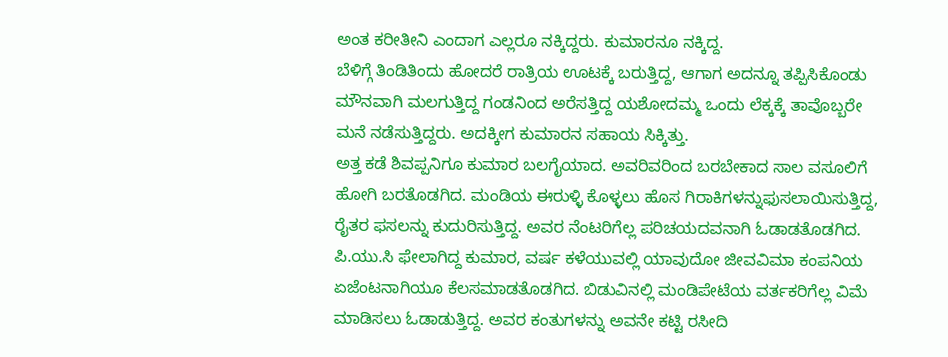ಅಂತ ಕರೀತೀನಿ ಎಂದಾಗ ಎಲ್ಲರೂ ನಕ್ಕಿದ್ದರು. ಕುಮಾರನೂ ನಕ್ಕಿದ್ದ.
ಬೆಳಿಗ್ಗೆ ತಿಂಡಿತಿಂದು ಹೋದರೆ ರಾತ್ರಿಯ ಊಟಕ್ಕೆ ಬರುತ್ತಿದ್ದ, ಆಗಾಗ ಅದನ್ನೂ ತಪ್ಪಿಸಿಕೊಂಡು ಮೌನವಾಗಿ ಮಲಗುತ್ತಿದ್ದ ಗಂಡನಿಂದ ಅರೆಸತ್ತಿದ್ದ ಯಶೋದಮ್ಮ ಒಂದು ಲೆಕ್ಕಕ್ಕೆ ತಾವೊಬ್ಬರೇ ಮನೆ ನಡೆಸುತ್ತಿದ್ದರು. ಅದಕ್ಕೀಗ ಕುಮಾರನ ಸಹಾಯ ಸಿಕ್ಕಿತ್ತು.
ಅತ್ತ ಕಡೆ ಶಿವಪ್ಪನಿಗೂ ಕುಮಾರ ಬಲಗೈಯಾದ. ಅವರಿವರಿಂದ ಬರಬೇಕಾದ ಸಾಲ ವಸೂಲಿಗೆ ಹೋಗಿ ಬರತೊಡಗಿದ. ಮಂಡಿಯ ಈರುಳ್ಳಿ ಕೊಳ್ಳಲು ಹೊಸ ಗಿರಾಕಿಗಳನ್ನುಫುಸಲಾಯಿಸುತ್ತಿದ್ದ, ರೈತರ ಫಸಲನ್ನು ಕುದುರಿಸುತ್ತಿದ್ದ. ಅವರ ನೆಂಟರಿಗೆಲ್ಲ ಪರಿಚಯದವನಾಗಿ ಓಡಾಡತೊಡಗಿದ. ಪಿ.ಯು.ಸಿ ಫೇಲಾಗಿದ್ದ ಕುಮಾರ, ವರ್ಷ ಕಳೆಯುವಲ್ಲಿ ಯಾವುದೋ ಜೀವವಿಮಾ ಕಂಪನಿಯ ಏಜೆಂಟನಾಗಿಯೂ ಕೆಲಸಮಾಡತೊಡಗಿದ. ಬಿಡುವಿನಲ್ಲಿ ಮಂಡಿಪೇಟೆಯ ವರ್ತಕರಿಗೆಲ್ಲ ವಿಮೆ ಮಾಡಿಸಲು ಓಡಾಡುತ್ತಿದ್ದ. ಅವರ ಕಂತುಗಳನ್ನು ಅವನೇ ಕಟ್ಟಿ ರಸೀದಿ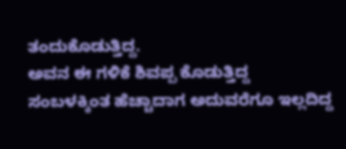ತಂದುಕೊಡುತ್ತಿದ್ದ.
ಅವನ ಈ ಗಳಿಕೆ ಶಿವಪ್ಪ ಕೊಡುತ್ತಿದ್ದ ಸಂಬಳಕ್ಕಿಂತ ಹೆಚ್ಚಾದಾಗ ಅದುವರೆಗೂ ಇಲ್ಲದಿದ್ದ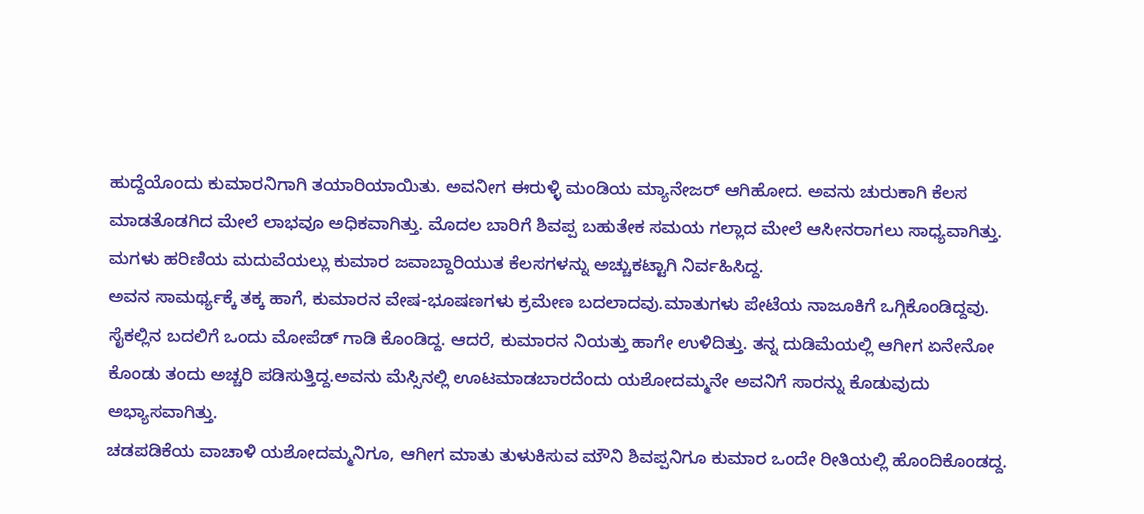ಹುದ್ದೆಯೊಂದು ಕುಮಾರನಿಗಾಗಿ ತಯಾರಿಯಾಯಿತು. ಅವನೀಗ ಈರುಳ್ಳಿ ಮಂಡಿಯ ಮ್ಯಾನೇಜರ್ ಆಗಿಹೋದ. ಅವನು ಚುರುಕಾಗಿ ಕೆಲಸ ಮಾಡತೊಡಗಿದ ಮೇಲೆ ಲಾಭವೂ ಅಧಿಕವಾಗಿತ್ತು. ಮೊದಲ ಬಾರಿಗೆ ಶಿವಪ್ಪ ಬಹುತೇಕ ಸಮಯ ಗಲ್ಲಾದ ಮೇಲೆ ಆಸೀನರಾಗಲು ಸಾಧ್ಯವಾಗಿತ್ತು. ಮಗಳು ಹರಿಣಿಯ ಮದುವೆಯಲ್ಲು ಕುಮಾರ ಜವಾಬ್ದಾರಿಯುತ ಕೆಲಸಗಳನ್ನು ಅಚ್ಚುಕಟ್ಟಾಗಿ ನಿರ್ವಹಿಸಿದ್ದ.
ಅವನ ಸಾಮರ್ಥ್ಯಕ್ಕೆ ತಕ್ಕ ಹಾಗೆ, ಕುಮಾರನ ವೇಷ-ಭೂಷಣಗಳು ಕ್ರಮೇಣ ಬದಲಾದವು.ಮಾತುಗಳು ಪೇಟೆಯ ನಾಜೂಕಿಗೆ ಒಗ್ಗಿಕೊಂಡಿದ್ದವು. ಸೈಕಲ್ಲಿನ ಬದಲಿಗೆ ಒಂದು ಮೋಪೆಡ್ ಗಾಡಿ ಕೊಂಡಿದ್ದ. ಆದರೆ, ಕುಮಾರನ ನಿಯತ್ತು ಹಾಗೇ ಉಳಿದಿತ್ತು. ತನ್ನ ದುಡಿಮೆಯಲ್ಲಿ ಆಗೀಗ ಏನೇನೋ ಕೊಂಡು ತಂದು ಅಚ್ಚರಿ ಪಡಿಸುತ್ತಿದ್ದ.ಅವನು ಮೆಸ್ಸಿನಲ್ಲಿ ಊಟಮಾಡಬಾರದೆಂದು ಯಶೋದಮ್ಮನೇ ಅವನಿಗೆ ಸಾರನ್ನು ಕೊಡುವುದು ಅಭ್ಯಾಸವಾಗಿತ್ತು.
ಚಡಪಡಿಕೆಯ ವಾಚಾಳಿ ಯಶೋದಮ್ಮನಿಗೂ, ಆಗೀಗ ಮಾತು ತುಳುಕಿಸುವ ಮೌನಿ ಶಿವಪ್ಪನಿಗೂ ಕುಮಾರ ಒಂದೇ ರೀತಿಯಲ್ಲಿ ಹೊಂದಿಕೊಂಡದ್ದ.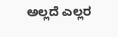ಅಲ್ಲದೆ ಎಲ್ಲರ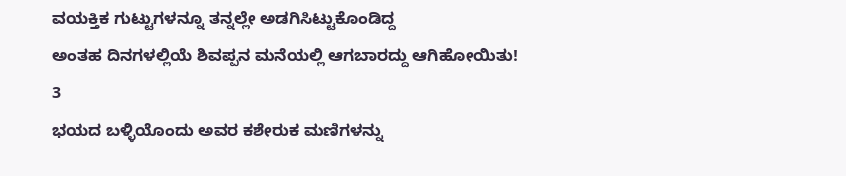ವಯಕ್ತಿಕ ಗುಟ್ಟುಗಳನ್ನೂ ತನ್ನಲ್ಲೇ ಅಡಗಿಸಿಟ್ಟುಕೊಂಡಿದ್ದ
ಅಂತಹ ದಿನಗಳಲ್ಲಿಯೆ ಶಿವಪ್ಪನ ಮನೆಯಲ್ಲಿ ಆಗಬಾರದ್ದು ಆಗಿಹೋಯಿತು!
3
ಭಯದ ಬಳ್ಳಿಯೊಂದು ಅವರ ಕಶೇರುಕ ಮಣಿಗಳನ್ನು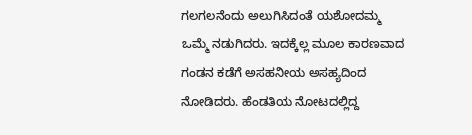ಗಲಗಲನೆಂದು ಅಲುಗಿಸಿದಂತೆ ಯಶೋದಮ್ಮ ಒಮ್ಮೆ ನಡುಗಿದರು. ಇದಕ್ಕೆಲ್ಲ ಮೂಲ ಕಾರಣವಾದ ಗಂಡನ ಕಡೆಗೆ ಅಸಹನೀಯ ಅಸಹ್ಯದಿಂದ ನೋಡಿದರು. ಹೆಂಡತಿಯ ನೋಟದಲ್ಲಿದ್ದ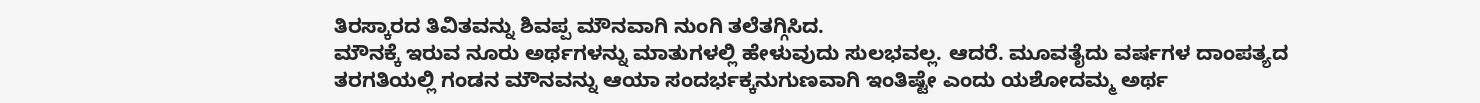ತಿರಸ್ಕಾರದ ತಿವಿತವನ್ನು ಶಿವಪ್ಪ ಮೌನವಾಗಿ ನುಂಗಿ ತಲೆತಗ್ಗಿಸಿದ.
ಮೌನಕ್ಕೆ ಇರುವ ನೂರು ಅರ್ಥಗಳನ್ನು ಮಾತುಗಳಲ್ಲಿ ಹೇಳುವುದು ಸುಲಭವಲ್ಲ. ಆದರೆ. ಮೂವತೈದು ವರ್ಷಗಳ ದಾಂಪತ್ಯದ ತರಗತಿಯಲ್ಲಿ ಗಂಡನ ಮೌನವನ್ನು ಆಯಾ ಸಂದರ್ಭಕ್ಕನುಗುಣವಾಗಿ ಇಂತಿಷ್ಟೇ ಎಂದು ಯಶೋದಮ್ಮ ಅರ್ಥ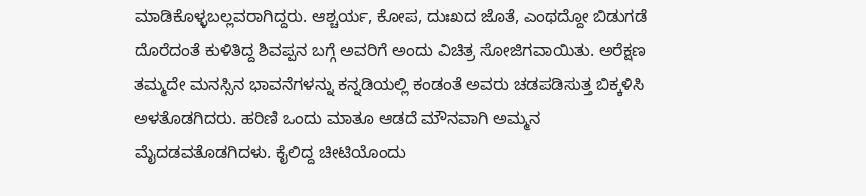ಮಾಡಿಕೊಳ್ಳಬಲ್ಲವರಾಗಿದ್ದರು. ಆಶ್ಚರ್ಯ, ಕೋಪ, ದುಃಖದ ಜೊತೆ, ಎಂಥದ್ದೋ ಬಿಡುಗಡೆ ದೊರೆದಂತೆ ಕುಳಿತಿದ್ದ ಶಿವಪ್ಪನ ಬಗ್ಗೆ ಅವರಿಗೆ ಅಂದು ವಿಚಿತ್ರ ಸೋಜಿಗವಾಯಿತು. ಅರೆಕ್ಷಣ ತಮ್ಮದೇ ಮನಸ್ಸಿನ ಭಾವನೆಗಳನ್ನು ಕನ್ನಡಿಯಲ್ಲಿ ಕಂಡಂತೆ ಅವರು ಚಡಪಡಿಸುತ್ತ ಬಿಕ್ಕಳಿಸಿ ಅಳತೊಡಗಿದರು. ಹರಿಣಿ ಒಂದು ಮಾತೂ ಆಡದೆ ಮೌನವಾಗಿ ಅಮ್ಮನ ಮೈದಡವತೊಡಗಿದಳು. ಕೈಲಿದ್ದ ಚೀಟಿಯೊಂದು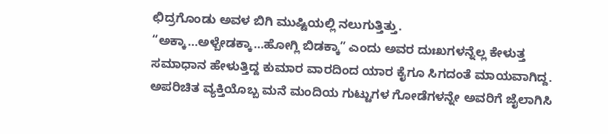ಛಿದ್ರಗೊಂಡು ಅವಳ ಬಿಗಿ ಮುಷ್ಟಿಯಲ್ಲಿ ನಲುಗುತ್ತಿತ್ತು.
“ಅಕ್ಕಾ…ಅಳ್ಬೇಡಕ್ಕಾ…ಹೋಗ್ಲಿ ಬಿಡಕ್ಕಾ” ಎಂದು ಅವರ ದುಃಖಗಳನ್ನೆಲ್ಲ ಕೇಳುತ್ತ ಸಮಾಧಾನ ಹೇಳುತ್ತಿದ್ದ ಕುಮಾರ ವಾರದಿಂದ ಯಾರ ಕೈಗೂ ಸಿಗದಂತೆ ಮಾಯವಾಗಿದ್ದ. ಅಪರಿಚಿತ ವ್ಯಕ್ತಿಯೊಬ್ಬ ಮನೆ ಮಂದಿಯ ಗುಟ್ಟುಗಳ ಗೋಡೆಗಳನ್ನೇ ಅವರಿಗೆ ಜೈಲಾಗಿಸಿ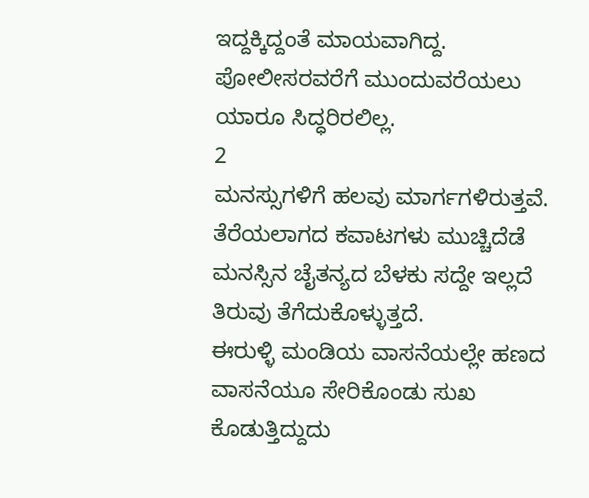ಇದ್ದಕ್ಕಿದ್ದಂತೆ ಮಾಯವಾಗಿದ್ದ. ಪೋಲೀಸರವರೆಗೆ ಮುಂದುವರೆಯಲು ಯಾರೂ ಸಿದ್ಧರಿರಲಿಲ್ಲ.
2
ಮನಸ್ಸುಗಳಿಗೆ ಹಲವು ಮಾರ್ಗಗಳಿರುತ್ತವೆ. ತೆರೆಯಲಾಗದ ಕವಾಟಗಳು ಮುಚ್ಚಿದೆಡೆ ಮನಸ್ಸಿನ ಚೈತನ್ಯದ ಬೆಳಕು ಸದ್ದೇ ಇಲ್ಲದೆ ತಿರುವು ತೆಗೆದುಕೊಳ್ಳುತ್ತದೆ.
ಈರುಳ್ಳಿ ಮಂಡಿಯ ವಾಸನೆಯಲ್ಲೇ ಹಣದ ವಾಸನೆಯೂ ಸೇರಿಕೊಂಡು ಸುಖ ಕೊಡುತ್ತಿದ್ದುದು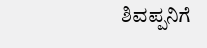ಶಿವಪ್ಪನಿಗೆ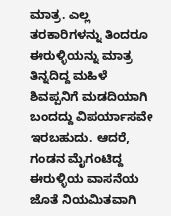ಮಾತ್ರ. ಎಲ್ಲ ತರಕಾರಿಗಳನ್ನು ತಿಂದರೂ ಈರುಳ್ಳಿಯನ್ನು ಮಾತ್ರ ತಿನ್ನದಿದ್ದ ಮಹಿಳೆ ಶಿವಪ್ಪನಿಗೆ ಮಡದಿಯಾಗಿ ಬಂದದ್ದು ವಿಪರ್ಯಾಸವೇ ಇರಬಹುದು. ಆದರೆ, ಗಂಡನ ಮೈಗಂಟಿದ್ದ ಈರುಳ್ಳಿಯ ವಾಸನೆಯ ಜೊತೆ ನಿಯಮಿತವಾಗಿ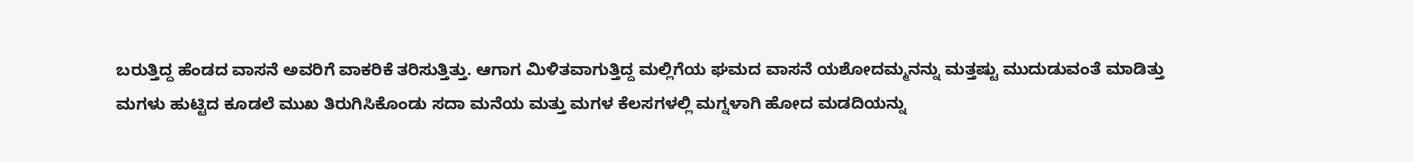ಬರುತ್ತಿದ್ದ ಹೆಂಡದ ವಾಸನೆ ಅವರಿಗೆ ವಾಕರಿಕೆ ತರಿಸುತ್ತಿತ್ತು. ಆಗಾಗ ಮಿಳಿತವಾಗುತ್ತಿದ್ದ ಮಲ್ಲಿಗೆಯ ಘಮದ ವಾಸನೆ ಯಶೋದಮ್ಮನನ್ನು ಮತ್ತಷ್ಟು ಮುದುಡುವಂತೆ ಮಾಡಿತ್ತು
ಮಗಳು ಹುಟ್ಟಿದ ಕೂಡಲೆ ಮುಖ ತಿರುಗಿಸಿಕೊಂಡು ಸದಾ ಮನೆಯ ಮತ್ತು ಮಗಳ ಕೆಲಸಗಳಲ್ಲಿ ಮಗ್ನಳಾಗಿ ಹೋದ ಮಡದಿಯನ್ನು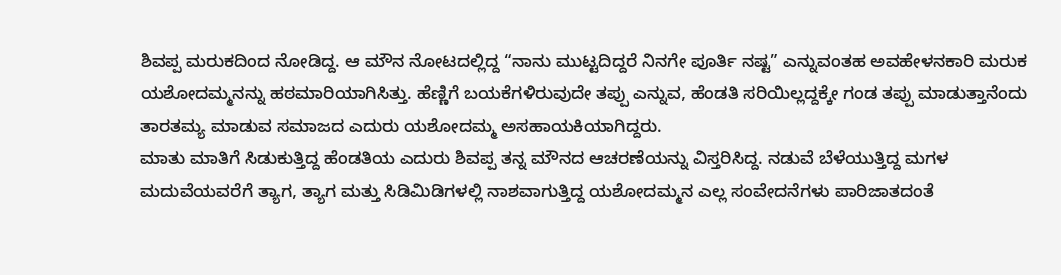ಶಿವಪ್ಪ ಮರುಕದಿಂದ ನೋಡಿದ್ದ. ಆ ಮೌನ ನೋಟದಲ್ಲಿದ್ದ “ನಾನು ಮುಟ್ಟದಿದ್ದರೆ ನಿನಗೇ ಪೂರ್ತಿ ನಷ್ಟ” ಎನ್ನುವಂತಹ ಅವಹೇಳನಕಾರಿ ಮರುಕ ಯಶೋದಮ್ಮನನ್ನು ಹಠಮಾರಿಯಾಗಿಸಿತ್ತು. ಹೆಣ್ಣಿಗೆ ಬಯಕೆಗಳಿರುವುದೇ ತಪ್ಪು ಎನ್ನುವ, ಹೆಂಡತಿ ಸರಿಯಿಲ್ಲದ್ದಕ್ಕೇ ಗಂಡ ತಪ್ಪು ಮಾಡುತ್ತಾನೆಂದು ತಾರತಮ್ಯ ಮಾಡುವ ಸಮಾಜದ ಎದುರು ಯಶೋದಮ್ಮ ಅಸಹಾಯಕಿಯಾಗಿದ್ದರು.
ಮಾತು ಮಾತಿಗೆ ಸಿಡುಕುತ್ತಿದ್ದ ಹೆಂಡತಿಯ ಎದುರು ಶಿವಪ್ಪ ತನ್ನ ಮೌನದ ಆಚರಣೆಯನ್ನು ವಿಸ್ತರಿಸಿದ್ದ. ನಡುವೆ ಬೆಳೆಯುತ್ತಿದ್ದ ಮಗಳ ಮದುವೆಯವರೆಗೆ ತ್ಯಾಗ, ತ್ಯಾಗ ಮತ್ತು ಸಿಡಿಮಿಡಿಗಳಲ್ಲಿ ನಾಶವಾಗುತ್ತಿದ್ದ ಯಶೋದಮ್ಮನ ಎಲ್ಲ ಸಂವೇದನೆಗಳು ಪಾರಿಜಾತದಂತೆ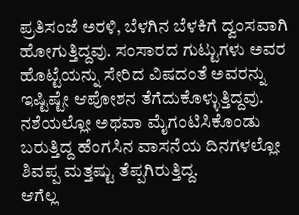ಪ್ರತಿಸಂಜೆ ಅರಳಿ, ಬೆಳಗಿನ ಬೆಳಕಿಗೆ ದ್ವಂಸವಾಗಿ ಹೋಗುತ್ತಿದ್ದವು. ಸಂಸಾರದ ಗುಟ್ಟುಗಳು ಅವರ ಹೊಟ್ಟೆಯನ್ನು ಸೇರಿದ ವಿಷದಂತೆ ಅವರನ್ನು ಇಷ್ಟಿಷ್ಟೇ ಆಪೋಶನ ತೆಗೆದುಕೊಳ್ಳುತ್ತಿದ್ದವು. ನಶೆಯಲ್ಲೋ ಅಥವಾ ಮೈಗಂಟಿಸಿಕೊಂಡು ಬರುತ್ತಿದ್ದ ಹೆಂಗಸಿನ ವಾಸನೆಯ ದಿನಗಳಲ್ಲೋ ಶಿವಪ್ಪ ಮತ್ತಷ್ಟು ತೆಪ್ಪಗಿರುತ್ತಿದ್ದ.
ಆಗೆಲ್ಲ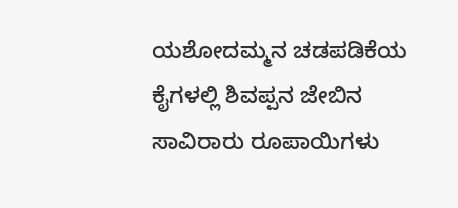ಯಶೋದಮ್ಮನ ಚಡಪಡಿಕೆಯ ಕೈಗಳಲ್ಲಿ ಶಿವಪ್ಪನ ಜೇಬಿನ ಸಾವಿರಾರು ರೂಪಾಯಿಗಳು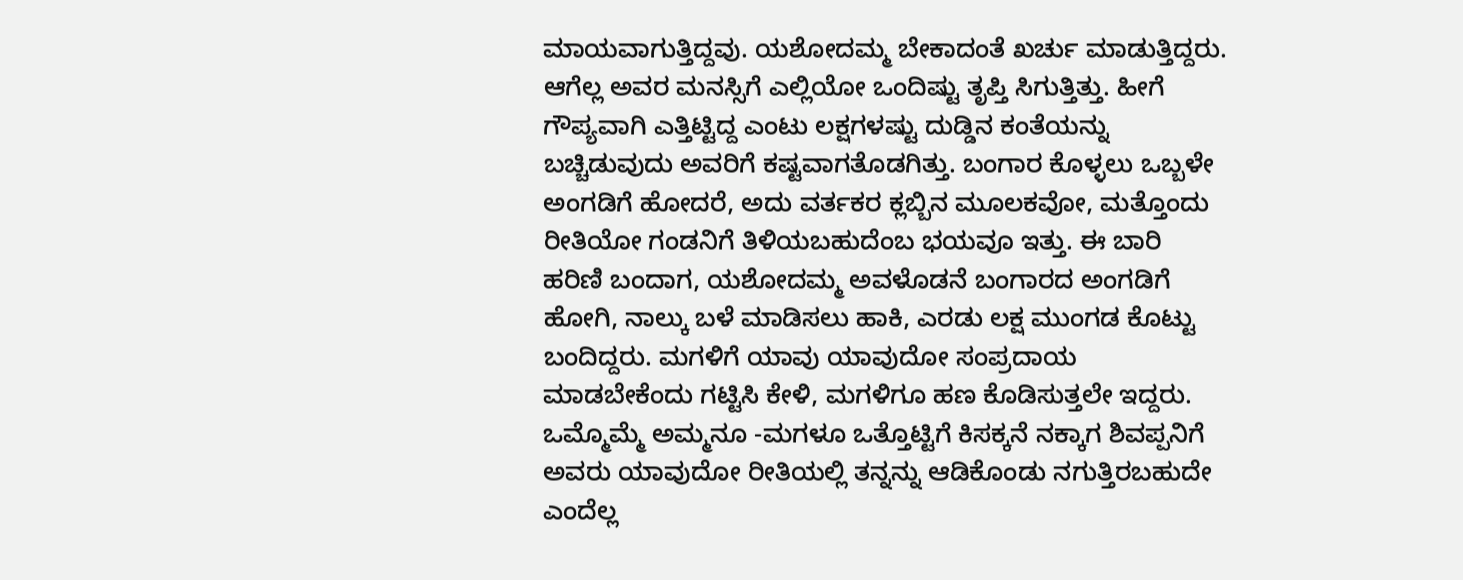ಮಾಯವಾಗುತ್ತಿದ್ದವು. ಯಶೋದಮ್ಮ ಬೇಕಾದಂತೆ ಖರ್ಚು ಮಾಡುತ್ತಿದ್ದರು. ಆಗೆಲ್ಲ ಅವರ ಮನಸ್ಸಿಗೆ ಎಲ್ಲಿಯೋ ಒಂದಿಷ್ಟು ತೃಪ್ತಿ ಸಿಗುತ್ತಿತ್ತು. ಹೀಗೆ ಗೌಪ್ಯವಾಗಿ ಎತ್ತಿಟ್ಟಿದ್ದ ಎಂಟು ಲಕ್ಷಗಳಷ್ಟು ದುಡ್ಡಿನ ಕಂತೆಯನ್ನು ಬಚ್ಚಿಡುವುದು ಅವರಿಗೆ ಕಷ್ಟವಾಗತೊಡಗಿತ್ತು. ಬಂಗಾರ ಕೊಳ್ಳಲು ಒಬ್ಬಳೇ ಅಂಗಡಿಗೆ ಹೋದರೆ, ಅದು ವರ್ತಕರ ಕ್ಲಬ್ಬಿನ ಮೂಲಕವೋ, ಮತ್ತೊಂದು ರೀತಿಯೋ ಗಂಡನಿಗೆ ತಿಳಿಯಬಹುದೆಂಬ ಭಯವೂ ಇತ್ತು. ಈ ಬಾರಿ ಹರಿಣಿ ಬಂದಾಗ, ಯಶೋದಮ್ಮ ಅವಳೊಡನೆ ಬಂಗಾರದ ಅಂಗಡಿಗೆ ಹೋಗಿ, ನಾಲ್ಕು ಬಳೆ ಮಾಡಿಸಲು ಹಾಕಿ, ಎರಡು ಲಕ್ಷ ಮುಂಗಡ ಕೊಟ್ಟು ಬಂದಿದ್ದರು. ಮಗಳಿಗೆ ಯಾವು ಯಾವುದೋ ಸಂಪ್ರದಾಯ ಮಾಡಬೇಕೆಂದು ಗಟ್ಟಿಸಿ ಕೇಳಿ, ಮಗಳಿಗೂ ಹಣ ಕೊಡಿಸುತ್ತಲೇ ಇದ್ದರು. ಒಮ್ಮೊಮ್ಮೆ ಅಮ್ಮನೂ -ಮಗಳೂ ಒತ್ತೊಟ್ಟಿಗೆ ಕಿಸಕ್ಕನೆ ನಕ್ಕಾಗ ಶಿವಪ್ಪನಿಗೆ ಅವರು ಯಾವುದೋ ರೀತಿಯಲ್ಲಿ ತನ್ನನ್ನು ಆಡಿಕೊಂಡು ನಗುತ್ತಿರಬಹುದೇ ಎಂದೆಲ್ಲ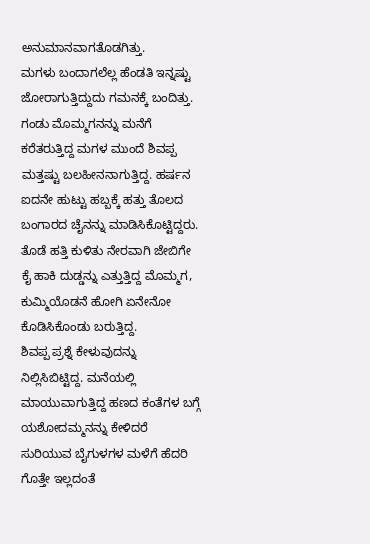ಅನುಮಾನವಾಗತೊಡಗಿತ್ತು.
ಮಗಳು ಬಂದಾಗಲೆಲ್ಲ ಹೆಂಡತಿ ಇನ್ನಷ್ಟು ಜೋರಾಗುತ್ತಿದ್ದುದು ಗಮನಕ್ಕೆ ಬಂದಿತ್ತು. ಗಂಡು ಮೊಮ್ಮಗನನ್ನು ಮನೆಗೆ ಕರೆತರುತ್ತಿದ್ದ ಮಗಳ ಮುಂದೆ ಶಿವಪ್ಪ ಮತ್ತಷ್ಟು ಬಲಹೀನನಾಗುತ್ತಿದ್ದ. ಹರ್ಷನ ಐದನೇ ಹುಟ್ಟು ಹಬ್ಬಕ್ಕೆ ಹತ್ತು ತೊಲದ ಬಂಗಾರದ ಚೈನನ್ನು ಮಾಡಿಸಿಕೊಟ್ಟಿದ್ದರು. ತೊಡೆ ಹತ್ತಿ ಕುಳಿತು ನೇರವಾಗಿ ಜೇಬಿಗೇ ಕೈ ಹಾಕಿ ದುಡ್ಡನ್ನು ಎತ್ತುತ್ತಿದ್ದ ಮೊಮ್ಮಗ, ಕುಮ್ಮಿಯೊಡನೆ ಹೋಗಿ ಏನೇನೋ ಕೊಡಿಸಿಕೊಂಡು ಬರುತ್ತಿದ್ದ.
ಶಿವಪ್ಪ ಪ್ರಶ್ನೆ ಕೇಳುವುದನ್ನು ನಿಲ್ಲಿಸಿಬಿಟ್ಟಿದ್ದ. ಮನೆಯಲ್ಲಿ ಮಾಯುವಾಗುತ್ತಿದ್ದ ಹಣದ ಕಂತೆಗಳ ಬಗ್ಗೆ ಯಶೋದಮ್ಮನನ್ನು ಕೇಳಿದರೆ ಸುರಿಯುವ ಬೈಗುಳಗಳ ಮಳೆಗೆ ಹೆದರಿ ಗೊತ್ತೇ ಇಲ್ಲದಂತೆ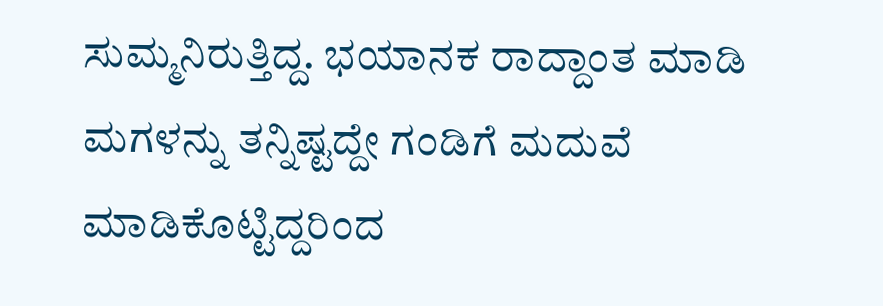ಸುಮ್ಮನಿರುತ್ತಿದ್ದ. ಭಯಾನಕ ರಾದ್ದಾಂತ ಮಾಡಿ ಮಗಳನ್ನು ತನ್ನಿಷ್ಟದ್ದೇ ಗಂಡಿಗೆ ಮದುವೆ ಮಾಡಿಕೊಟ್ಟಿದ್ದರಿಂದ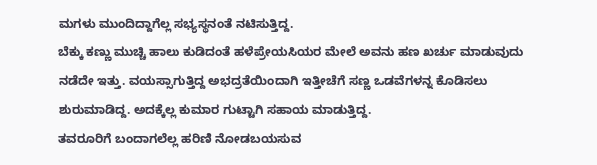ಮಗಳು ಮುಂದಿದ್ದಾಗೆಲ್ಲ ಸಭ್ಯಸ್ಥನಂತೆ ನಟಿಸುತ್ತಿದ್ದ.
ಬೆಕ್ಕು ಕಣ್ಣು ಮುಚ್ಚಿ ಹಾಲು ಕುಡಿದಂತೆ ಹಳೆಪ್ರೇಯಸಿಯರ ಮೇಲೆ ಅವನು ಹಣ ಖರ್ಚು ಮಾಡುವುದು ನಡೆದೇ ಇತ್ತು. ವಯಸ್ಸಾಗುತ್ತಿದ್ದ ಅಭದ್ರತೆಯಿಂದಾಗಿ ಇತ್ತೀಚೆಗೆ ಸಣ್ಣ ಒಡವೆಗಳನ್ನ ಕೊಡಿಸಲು ಶುರುಮಾಡಿದ್ದ. ಅದಕ್ಕೆಲ್ಲ ಕುಮಾರ ಗುಟ್ಟಾಗಿ ಸಹಾಯ ಮಾಡುತ್ತಿದ್ದ.
ತವರೂರಿಗೆ ಬಂದಾಗಲೆಲ್ಲ ಹರಿಣಿ ನೋಡಬಯಸುವ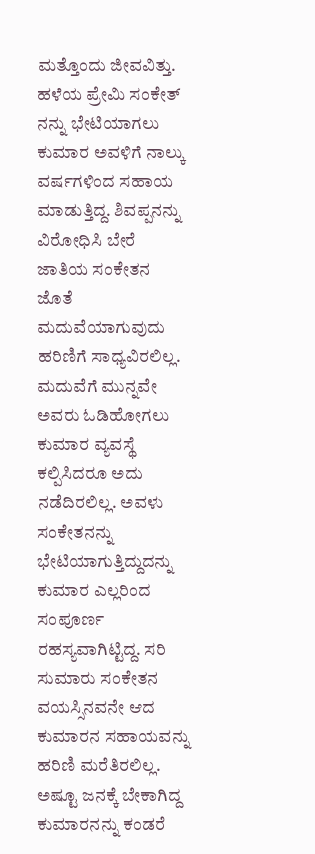ಮತ್ತೊಂದು ಜೀವವಿತ್ತು. ಹಳೆಯ ಪ್ರೇಮಿ ಸಂಕೇತ್ ನನ್ನು ಭೇಟಿಯಾಗಲು ಕುಮಾರ ಅವಳಿಗೆ ನಾಲ್ಕು ವರ್ಷಗಳಿಂದ ಸಹಾಯ ಮಾಡುತ್ತಿದ್ದ. ಶಿವಪ್ಪನನ್ನು ವಿರೋಧಿಸಿ ಬೇರೆ ಜಾತಿಯ ಸಂಕೇತನ ಜೊತೆ ಮದುವೆಯಾಗುವುದು ಹರಿಣಿಗೆ ಸಾಧ್ಯವಿರಲಿಲ್ಲ. ಮದುವೆಗೆ ಮುನ್ನವೇ ಅವರು ಓಡಿಹೋಗಲು ಕುಮಾರ ವ್ಯವಸ್ಥೆ ಕಲ್ಪಿಸಿದರೂ ಅದು ನಡೆದಿರಲಿಲ್ಲ. ಅವಳು ಸಂಕೇತನನ್ನು ಭೇಟಿಯಾಗುತ್ತಿದ್ದುದನ್ನು ಕುಮಾರ ಎಲ್ಲರಿಂದ ಸಂಪೂರ್ಣ ರಹಸ್ಯವಾಗಿಟ್ಟಿದ್ದ. ಸರಿ ಸುಮಾರು ಸಂಕೇತನ ವಯಸ್ಸಿನವನೇ ಆದ ಕುಮಾರನ ಸಹಾಯವನ್ನು ಹರಿಣಿ ಮರೆತಿರಲಿಲ್ಲ.
ಅಷ್ಟೂ ಜನಕ್ಕೆ ಬೇಕಾಗಿದ್ದ ಕುಮಾರನನ್ನು ಕಂಡರೆ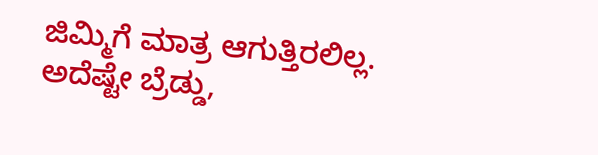ಜಿಮ್ಮಿಗೆ ಮಾತ್ರ ಆಗುತ್ತಿರಲಿಲ್ಲ. ಅದೆಷ್ಟೇ ಬ್ರೆಡ್ಡು,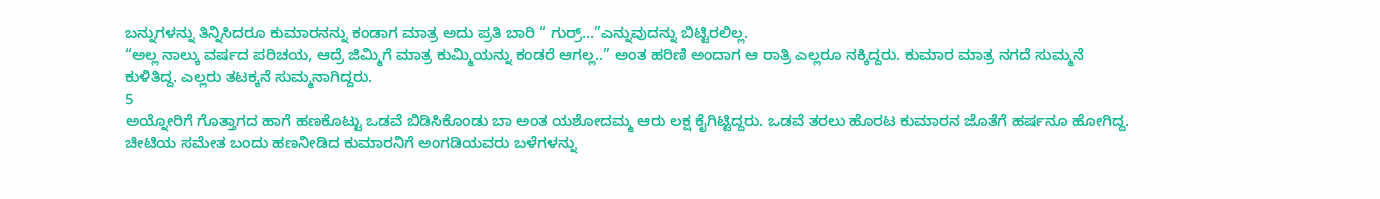ಬನ್ನುಗಳನ್ನು ತಿನ್ನಿಸಿದರೂ ಕುಮಾರನನ್ನು ಕಂಡಾಗ ಮಾತ್ರ ಅದು ಪ್ರತಿ ಬಾರಿ “ ಗುರ್ರ್…”ಎನ್ನುವುದನ್ನು ಬಿಟ್ಟಿರಲಿಲ್ಲ.
“ಅಲ್ಲ ನಾಲ್ಕು ವರ್ಷದ ಪರಿಚಯ, ಆದ್ರೆ ಜಿಮ್ಮಿಗೆ ಮಾತ್ರ ಕುಮ್ಮಿಯನ್ನು ಕಂಡರೆ ಆಗಲ್ಲ..” ಅಂತ ಹರಿಣಿ ಅಂದಾಗ ಆ ರಾತ್ರಿ ಎಲ್ಲರೂ ನಕ್ಕಿದ್ದರು. ಕುಮಾರ ಮಾತ್ರ ನಗದೆ ಸುಮ್ಮನೆ ಕುಳಿತಿದ್ದ. ಎಲ್ಲರು ತಟಕ್ಕನೆ ಸುಮ್ಮನಾಗಿದ್ದರು.
5
ಅಯ್ನೋರಿಗೆ ಗೊತ್ತಾಗದ ಹಾಗೆ ಹಣಕೊಟ್ಟು ಒಡವೆ ಬಿಡಿಸಿಕೊಂಡು ಬಾ ಅಂತ ಯಶೋದಮ್ಮ ಆರು ಲಕ್ಷ ಕೈಗಿಟ್ಟಿದ್ದರು. ಒಡವೆ ತರಲು ಹೊರಟ ಕುಮಾರನ ಜೊತೆಗೆ ಹರ್ಷನೂ ಹೋಗಿದ್ದ. ಚೀಟಿಯ ಸಮೇತ ಬಂದು ಹಣನೀಡಿದ ಕುಮಾರನಿಗೆ ಅಂಗಡಿಯವರು ಬಳೆಗಳನ್ನು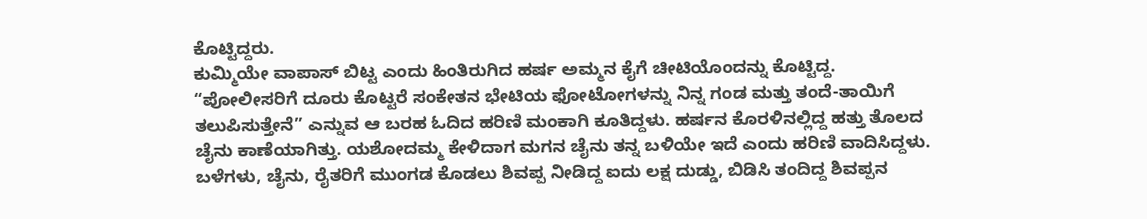ಕೊಟ್ಟಿದ್ದರು.
ಕುಮ್ಮಿಯೇ ವಾಪಾಸ್ ಬಿಟ್ಟ ಎಂದು ಹಿಂತಿರುಗಿದ ಹರ್ಷ ಅಮ್ಮನ ಕೈಗೆ ಚೀಟಿಯೊಂದನ್ನು ಕೊಟ್ಟಿದ್ದ. “ಪೋಲೀಸರಿಗೆ ದೂರು ಕೊಟ್ಟರೆ ಸಂಕೇತನ ಭೇಟಿಯ ಫೋಟೋಗಳನ್ನು ನಿನ್ನ ಗಂಡ ಮತ್ತು ತಂದೆ-ತಾಯಿಗೆ ತಲುಪಿಸುತ್ತೇನೆ” ಎನ್ನುವ ಆ ಬರಹ ಓದಿದ ಹರಿಣಿ ಮಂಕಾಗಿ ಕೂತಿದ್ದಳು. ಹರ್ಷನ ಕೊರಳಿನಲ್ಲಿದ್ದ ಹತ್ತು ತೊಲದ ಚೈನು ಕಾಣೆಯಾಗಿತ್ತು. ಯಶೋದಮ್ಮ ಕೇಳಿದಾಗ ಮಗನ ಚೈನು ತನ್ನ ಬಳಿಯೇ ಇದೆ ಎಂದು ಹರಿಣಿ ವಾದಿಸಿದ್ದಳು.
ಬಳೆಗಳು, ಚೈನು, ರೈತರಿಗೆ ಮುಂಗಡ ಕೊಡಲು ಶಿವಪ್ಪ ನೀಡಿದ್ದ ಐದು ಲಕ್ಷ ದುಡ್ಡು, ಬಿಡಿಸಿ ತಂದಿದ್ದ ಶಿವಪ್ಪನ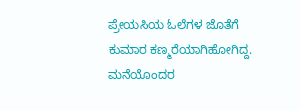ಪ್ರೇಯಸಿಯ ಓಲೆಗಳ ಜೊತೆಗೆ ಕುಮಾರ ಕಣ್ಮರೆಯಾಗಿಹೋಗಿದ್ದ. ಮನೆಯೊಂದರ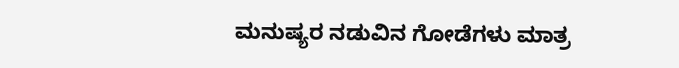ಮನುಷ್ಯರ ನಡುವಿನ ಗೋಡೆಗಳು ಮಾತ್ರ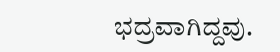ಭದ್ರವಾಗಿದ್ದವು.